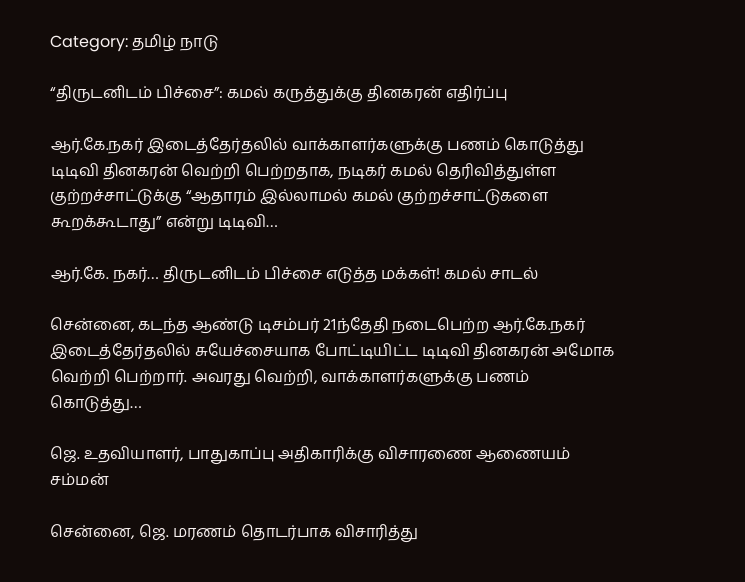Category: தமிழ் நாடு

“திருடனிடம் பிச்சை”: கமல் கருத்துக்கு தினகரன் எதிர்ப்பு

ஆர்.கே.நகர் இடைத்தேர்தலில் வாக்காளர்களுக்கு பணம் கொடுத்து டிடிவி தினகரன் வெற்றி பெற்றதாக, நடிகர் கமல் தெரிவித்துள்ள குற்றச்சாட்டுக்கு “ஆதாரம் இல்லாமல் கமல் குற்றச்சாட்டுகளை கூறக்கூடாது” என்று டிடிவி…

ஆர்.கே. நகர்… திருடனிடம் பிச்சை எடுத்த மக்கள்! கமல் சாடல்

சென்னை, கடந்த ஆண்டு டிசம்பர் 21ந்தேதி நடைபெற்ற ஆர்.கே.நகர் இடைத்தேர்தலில் சுயேச்சையாக போட்டியிட்ட டிடிவி தினகரன் அமோக வெற்றி பெற்றார். அவரது வெற்றி, வாக்காளர்களுக்கு பணம் கொடுத்து…

ஜெ. உதவியாளர், பாதுகாப்பு அதிகாரிக்கு விசாரணை ஆணையம் சம்மன்

சென்னை, ஜெ. மரணம் தொடர்பாக விசாரித்து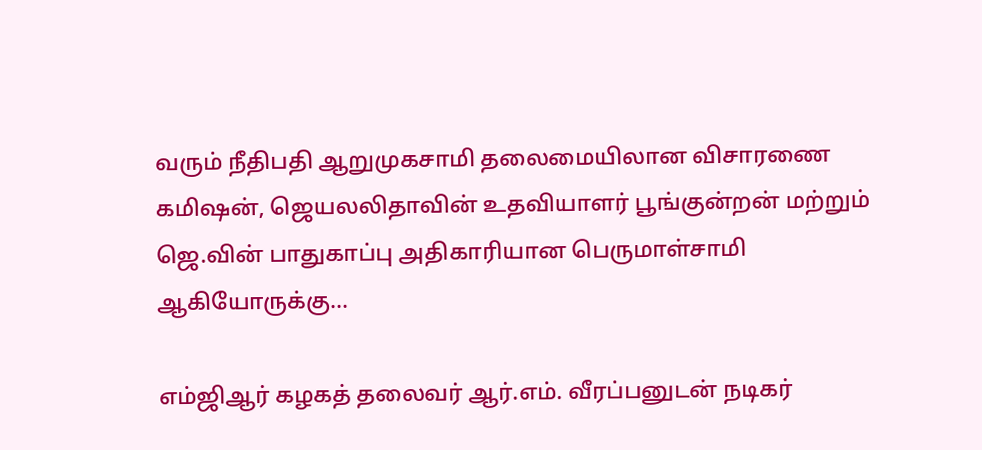வரும் நீதிபதி ஆறுமுகசாமி தலைமையிலான விசாரணை கமிஷன், ஜெயலலிதாவின் உதவியாளர் பூங்குன்றன் மற்றும் ஜெ.வின் பாதுகாப்பு அதிகாரியான பெருமாள்சாமி ஆகியோருக்கு…

எம்ஜிஆர் கழகத் தலைவர் ஆர்.எம். வீரப்பனுடன் நடிகர்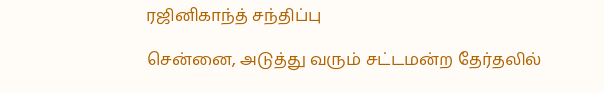ரஜினிகாந்த் சந்திப்பு

சென்னை, அடுத்து வரும் சட்டமன்ற தேர்தலில்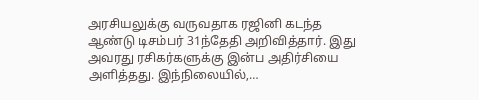அரசியலுக்கு வருவதாக ரஜினி கடந்த ஆண்டு டிசம்பர் 31ந்தேதி அறிவித்தார். இது அவரது ரசிகர்களுக்கு இன்ப அதிர்சியை அளித்தது. இந்நிலையில்,…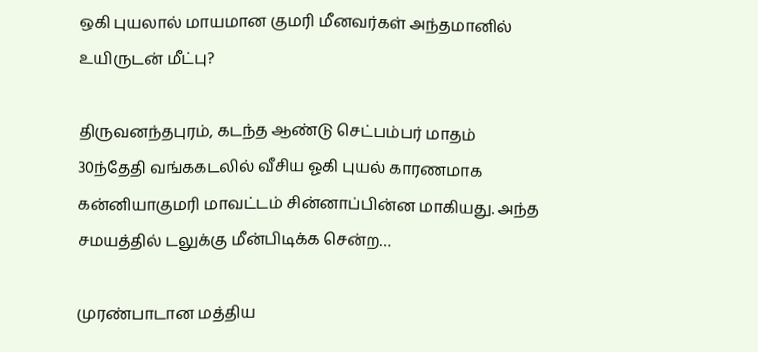ஒகி புயலால் மாயமான குமரி மீனவர்கள் அந்தமானில் உயிருடன் மீட்பு?

திருவனந்தபுரம், கடந்த ஆண்டு செட்பம்பர் மாதம் 30ந்தேதி வங்ககடலில் வீசிய ஓகி புயல் காரணமாக கன்னியாகுமரி மாவட்டம் சின்னாப்பின்ன மாகியது. அந்த சமயத்தில் டலுக்கு மீன்பிடிக்க சென்ற…

முரண்பாடான மத்திய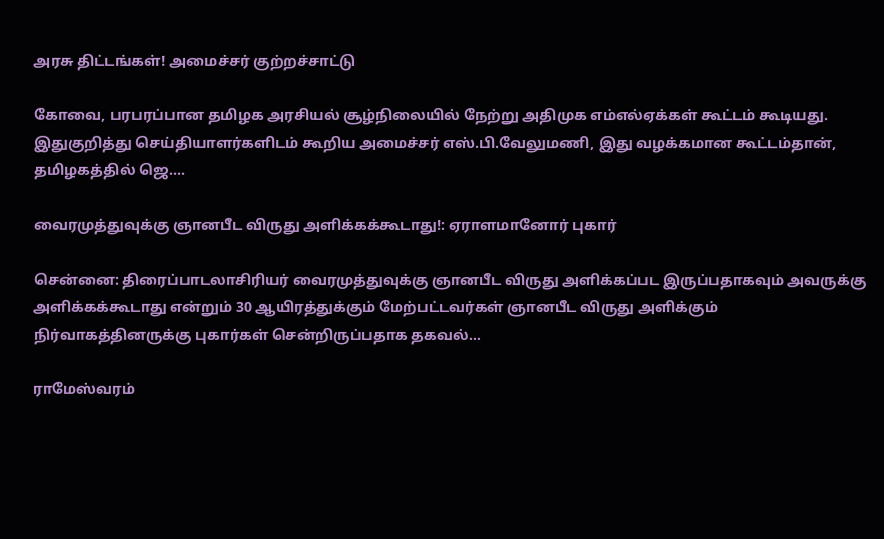அரசு திட்டங்கள்! அமைச்சர் குற்றச்சாட்டு

கோவை, பரபரப்பான தமிழக அரசியல் சூழ்நிலையில் நேற்று அதிமுக எம்எல்ஏக்கள் கூட்டம் கூடியது. இதுகுறித்து செய்தியாளர்களிடம் கூறிய அமைச்சர் எஸ்.பி.வேலுமணி, இது வழக்கமான கூட்டம்தான், தமிழகத்தில் ஜெ.…

வைரமுத்துவுக்கு ஞானபீட விருது அளிக்கக்கூடாது!: ஏராளமானோர் புகார்

சென்னை: திரைப்பாடலாசிரியர் வைரமுத்துவுக்கு ஞானபீட விருது அளிக்கப்பட இருப்பதாகவும் அவருக்கு அளிக்கக்கூடாது என்றும் 30 ஆயிரத்துக்கும் மேற்பட்டவர்கள் ஞானபீட விருது அளிக்கும் நிர்வாகத்தினருக்கு புகார்கள் சென்றிருப்பதாக தகவல்…

ராமேஸ்வரம்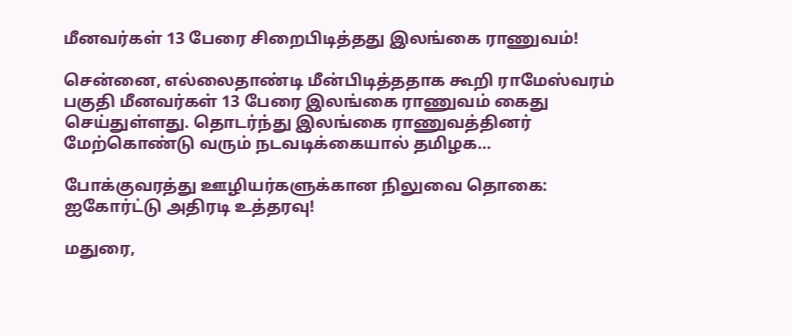மீனவர்கள் 13 பேரை சிறைபிடித்தது இலங்கை ராணுவம்!

சென்னை, எல்லைதாண்டி மீன்பிடித்ததாக கூறி ராமேஸ்வரம் பகுதி மீனவர்கள் 13 பேரை இலங்கை ராணுவம் கைது செய்துள்ளது. தொடர்ந்து இலங்கை ராணுவத்தினர் மேற்கொண்டு வரும் நடவடிக்கையால் தமிழக…

போக்குவரத்து ஊழியர்களுக்கான நிலுவை தொகை: ஐகோர்ட்டு அதிரடி உத்தரவு!

மதுரை,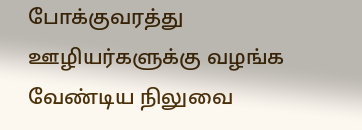போக்குவரத்து ஊழியர்களுக்கு வழங்க வேண்டிய நிலுவை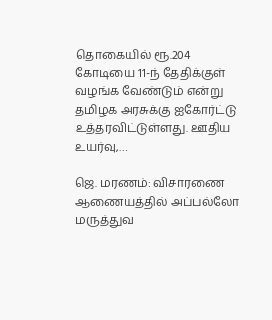தொகையில் ரூ.204 கோடியை 11-ந் தேதிக்குள் வழங்க வேண்டும் என்று தமிழக அரசுக்கு ஐகோர்ட்டு உத்தரவிட்டுள்ளது. ஊதிய உயர்வு,…

ஜெ. மரணம்: விசாரணை ஆணையத்தில் அப்பல்லோ மருத்துவ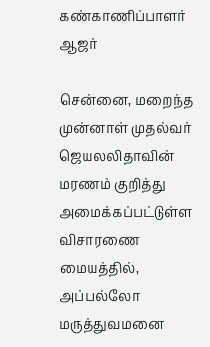கண்காணிப்பாளர் ஆஜர்

சென்னை, மறைந்த முன்னாள் முதல்வர் ஜெயலலிதாவின் மரணம் குறித்து அமைக்கப்பட்டுள்ள விசாரணை மையத்தில், அப்பல்லோ மருத்துவமனை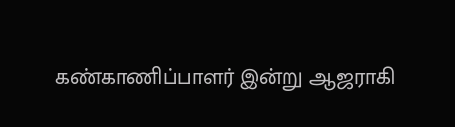கண்காணிப்பாளர் இன்று ஆஜராகி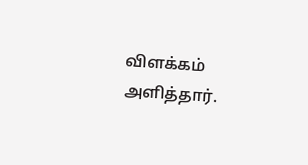விளக்கம் அளித்தார்.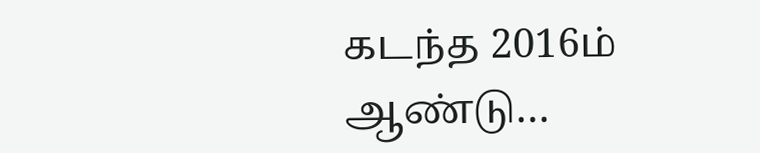கடந்த 2016ம் ஆண்டு…